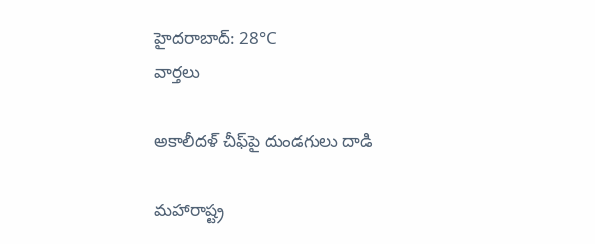హైదరాబాద్: 28°C
వార్తలు

అకాలీదళ్ చీఫ్‌పై దుండగులు దాడి

మహారాష్ట్ర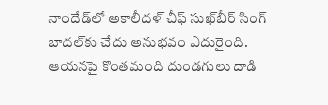నాందేడ్‌లో అకాలీదళ్ చీఫ్ సుఖ్‌బీర్ సింగ్ బాదల్‌కు చేదు అనుభవం ఎదురైంది. ఆయనపై కొంతమంది దుండగులు దాడి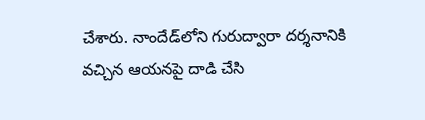చేశారు. నాందేడ్‌లోని గురుద్వారా దర్శనానికి వచ్చిన ఆయనపై దాడి చేసి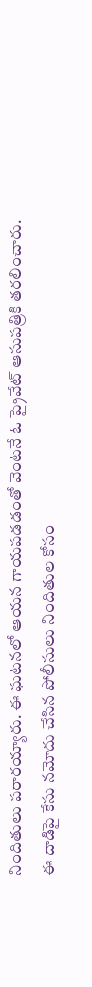నిందితులు పరారయ్యారు. ఈ ఘటనలో ఆయన గాయపడడంతో వెంటనే ఓ ప్రైవేట్ ఆసుపత్రికి తరలించారు. ఈ దాడిపై కేసు నమోదు చేసిన పోలీసులు నిందితుల కోసం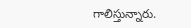గాలిస్తున్నారు.